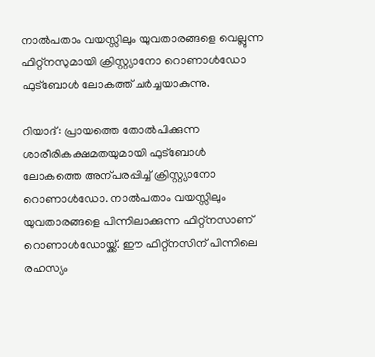നാല്‍പതാം വയസ്സിലും യുവതാരങ്ങളെ വെല്ലുന്ന ഫിറ്റ്‌നസുമായി ക്രിസ്റ്റ്യാനോ റൊണാള്‍ഡോ ഫുട്‌ബോള്‍ ലോകത്ത് ചര്‍ച്ചയാകുന്നു.

റിയാദ്: പ്രായത്തെ തോല്‍പിക്കുന്ന ശാരീരികക്ഷമതയുമായി ഫുട്‌ബോള്‍ ലോകത്തെ അന്പരപ്പിച്ച് ക്രിസ്റ്റ്യാനോ റൊണാള്‍ഡോ. നാല്‍പതാം വയസ്സിലും യുവതാരങ്ങളെ പിന്നിലാക്കുന്ന ഫിറ്റ്‌നസാണ് റൊണാള്‍ഡോയ്ക്ക്. ഈ ഫിറ്റ്‌നസിന് പിന്നിലെ രഹസ്യം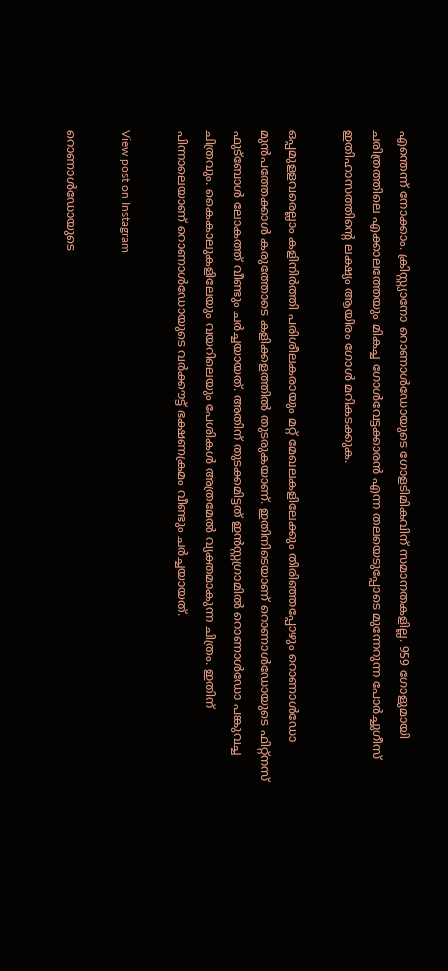എന്തെന്ന് നോക്കാം. ക്രിസ്റ്റ്യാനോ റൊണാള്‍ഡോയുടെ ഗോളടിമികവിന് സമാനതകളില്ല. 959 ഗോളുമായി ചരിത്രത്തിലെ എക്കാലത്തേയും മികച്ച ഗോള്‍വേട്ടക്കാരന്‍ എന്ന തലയെടുപ്പോടെ മുന്നേറുന്ന പോര്‍ച്ചുഗീസ് ഇതിഹാസത്തിന്റെ ലക്ഷ്യം ആയിരം ഗോള്‍ മറികടക്കുക.

ഒപ്പമുളളവരെല്ലാം കളിനിര്‍ത്തി പരിശീലകരായും മറ്റ് മേഖലകളിലേക്കും തിരിഞ്ഞപ്പോഴും റൊണാള്‍ഡോ മുന്‍പത്തേക്കാള്‍ കരുത്തോടെ കളിക്കളത്തില്‍ തുടരുകയാണ്. ഇതിനിടെയാണ് റൊണാള്‍ഡോയുടെ ഫിറ്റ്‌നസ് ഫുട്‌ബോള്‍ ലോകത്ത് വീണ്ടും ചര്‍ച്ചയായത്. അതിന് തുടക്കമിട്ടത് ഇന്‍സ്റ്റഗ്രാമില്‍ റൊണാള്‍ഡോ പങ്കുവച്ച ചിത്രവും. കൈകാലുകളിലേയും വയറിലെയും പേശികള്‍ അത്രമേല്‍ വ്യക്തമാകുന്ന ചിത്രം. ഇതിന് പിന്നാലെയാണ് റൊണാള്‍ഡോയുടെ വര്‍ക്കൗട്ട് ഭക്ഷണക്രമം വീണ്ടും ചര്‍ച്ചയായത്.

View post on Instagram

റൊണാള്‍ഡോയുടെ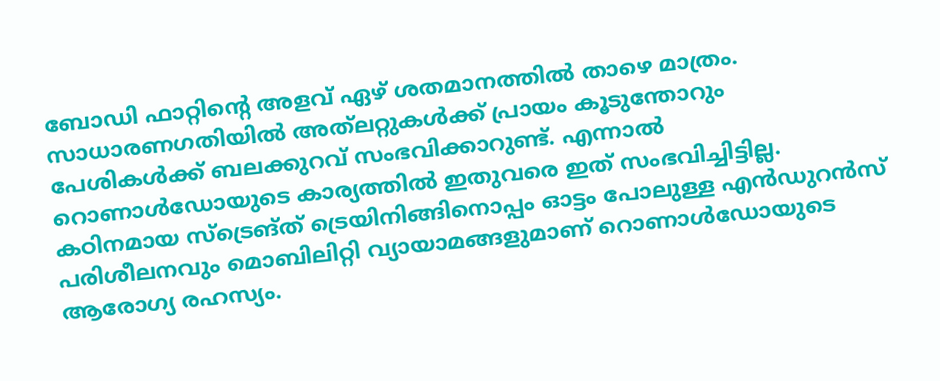ബോഡി ഫാറ്റിന്റെ അളവ് ഏഴ് ശതമാനത്തില്‍ താഴെ മാത്രം. സാധാരണഗതിയില്‍ അത്‌ലറ്റുകള്‍ക്ക് പ്രായം കൂടുന്തോറും പേശികള്‍ക്ക് ബലക്കുറവ് സംഭവിക്കാറുണ്ട്. എന്നാല്‍ റൊണാള്‍ഡോയുടെ കാര്യത്തില്‍ ഇതുവരെ ഇത് സംഭവിച്ചിട്ടില്ല. കഠിനമായ സ്‌ട്രെങ്ത് ട്രെയിനിങ്ങിനൊപ്പം ഓട്ടം പോലുള്ള എന്‍ഡുറന്‍സ് പരിശീലനവും മൊബിലിറ്റി വ്യായാമങ്ങളുമാണ് റൊണാള്‍ഡോയുടെ ആരോഗ്യ രഹസ്യം.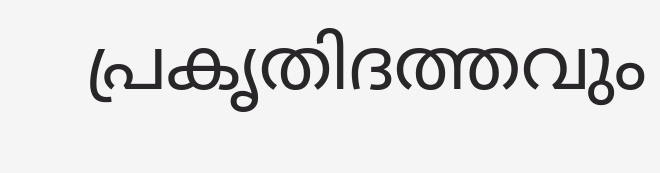പ്രകൃതിദത്തവും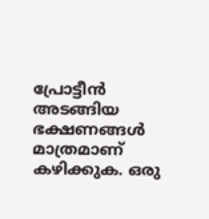പ്രോട്ടീന്‍ അടങ്ങിയ ഭക്ഷണങ്ങള്‍ മാത്രമാണ് കഴിക്കുക. ഒരു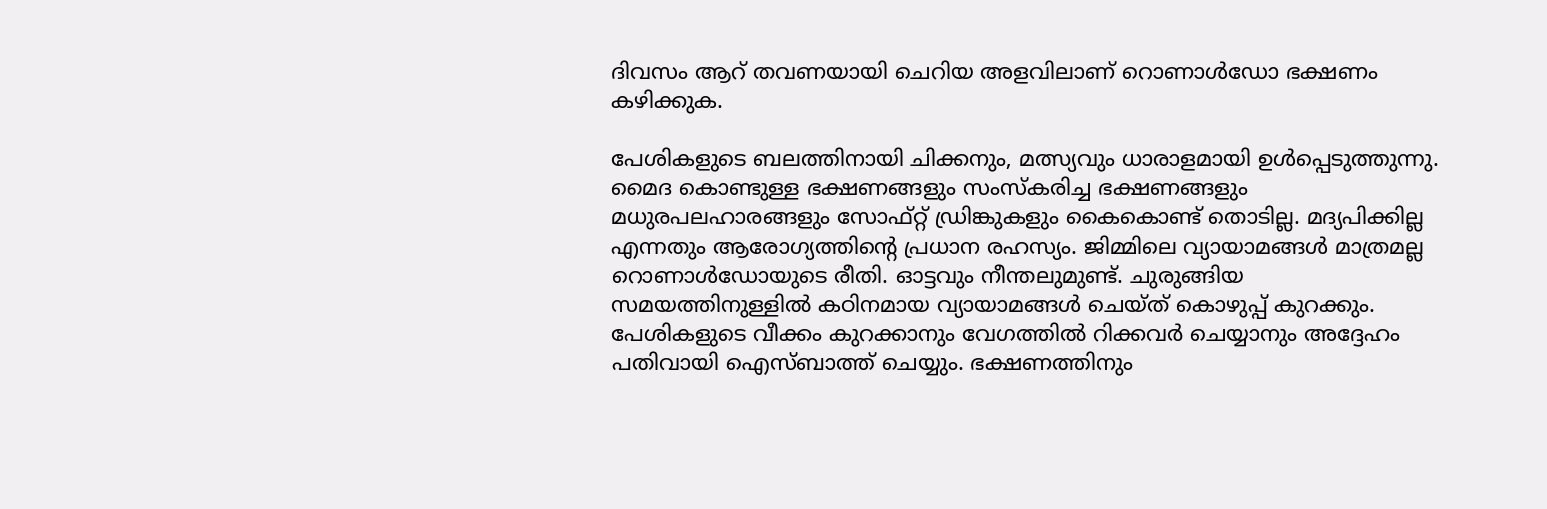ദിവസം ആറ് തവണയായി ചെറിയ അളവിലാണ് റൊണാള്‍ഡോ ഭക്ഷണം കഴിക്കുക.

പേശികളുടെ ബലത്തിനായി ചിക്കനും, മത്സ്യവും ധാരാളമായി ഉള്‍പ്പെടുത്തുന്നു. മൈദ കൊണ്ടുള്ള ഭക്ഷണങ്ങളും സംസ്‌കരിച്ച ഭക്ഷണങ്ങളും മധുരപലഹാരങ്ങളും സോഫ്റ്റ് ഡ്രിങ്കുകളും കൈകൊണ്ട് തൊടില്ല. മദ്യപിക്കില്ല എന്നതും ആരോഗ്യത്തിന്റെ പ്രധാന രഹസ്യം. ജിമ്മിലെ വ്യായാമങ്ങള്‍ മാത്രമല്ല റൊണാള്‍ഡോയുടെ രീതി. ഓട്ടവും നീന്തലുമുണ്ട്. ചുരുങ്ങിയ സമയത്തിനുള്ളില്‍ കഠിനമായ വ്യായാമങ്ങള്‍ ചെയ്ത് കൊഴുപ്പ് കുറക്കും. പേശികളുടെ വീക്കം കുറക്കാനും വേഗത്തില്‍ റിക്കവര്‍ ചെയ്യാനും അദ്ദേഹം പതിവായി ഐസ്ബാത്ത് ചെയ്യും. ഭക്ഷണത്തിനും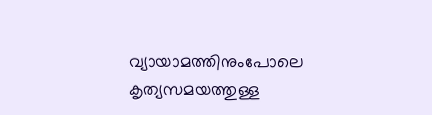വ്യായാമത്തിനുംപോലെ കൃത്യസമയത്തുള്ള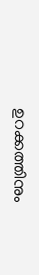ഉറക്കത്തിനും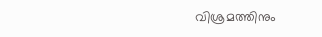വിശ്രമത്തിനും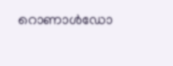റൊണാള്‍ഡോ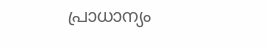പ്രാധാന്യം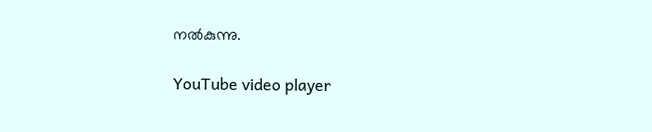നല്‍കുന്നു.

YouTube video player